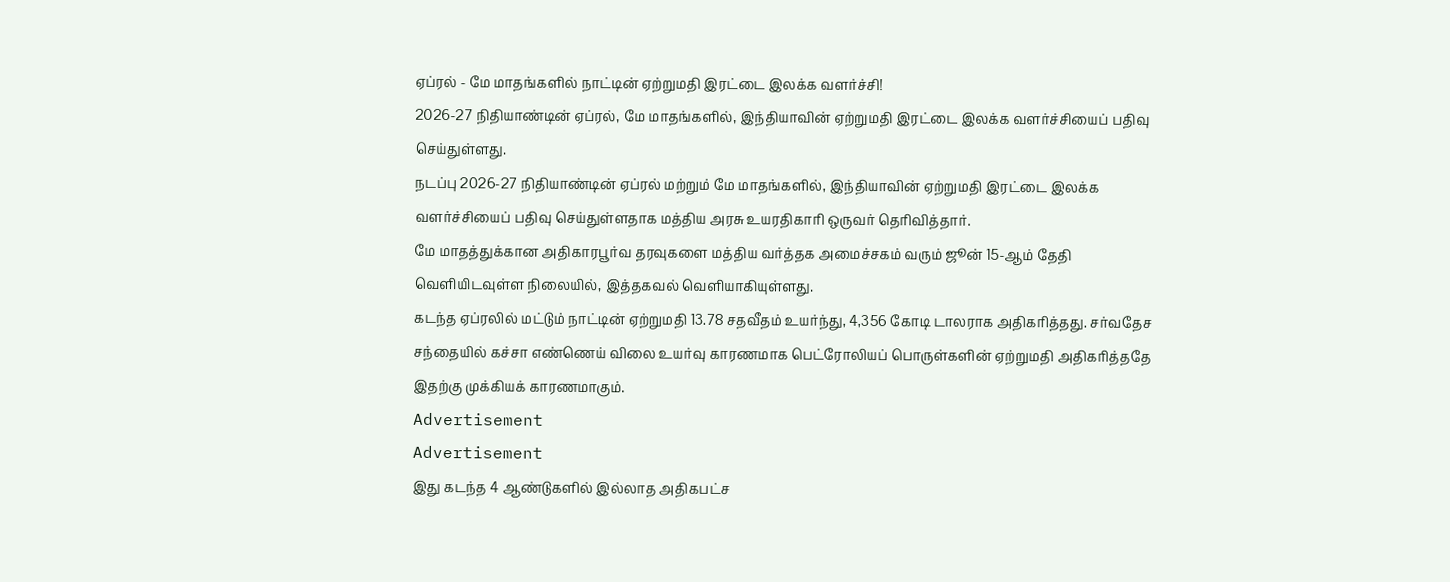ஏப்ரல் - மே மாதங்களில் நாட்டின் ஏற்றுமதி இரட்டை இலக்க வளர்ச்சி!
2026-27 நிதியாண்டின் ஏப்ரல், மே மாதங்களில், இந்தியாவின் ஏற்றுமதி இரட்டை இலக்க வளர்ச்சியைப் பதிவு செய்துள்ளது.
நடப்பு 2026-27 நிதியாண்டின் ஏப்ரல் மற்றும் மே மாதங்களில், இந்தியாவின் ஏற்றுமதி இரட்டை இலக்க வளர்ச்சியைப் பதிவு செய்துள்ளதாக மத்திய அரசு உயரதிகாரி ஒருவர் தெரிவித்தார்.
மே மாதத்துக்கான அதிகாரபூர்வ தரவுகளை மத்திய வர்த்தக அமைச்சகம் வரும் ஜூன் 15-ஆம் தேதி வெளியிடவுள்ள நிலையில், இத்தகவல் வெளியாகியுள்ளது.
கடந்த ஏப்ரலில் மட்டும் நாட்டின் ஏற்றுமதி 13.78 சதவீதம் உயர்ந்து, 4,356 கோடி டாலராக அதிகரித்தது. சர்வதேச சந்தையில் கச்சா எண்ணெய் விலை உயர்வு காரணமாக பெட்ரோலியப் பொருள்களின் ஏற்றுமதி அதிகரித்ததே இதற்கு முக்கியக் காரணமாகும்.
Advertisement
Advertisement
இது கடந்த 4 ஆண்டுகளில் இல்லாத அதிகபட்ச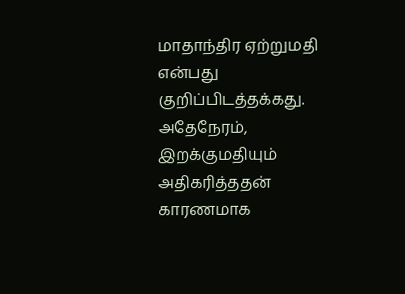மாதாந்திர ஏற்றுமதி என்பது குறிப்பிடத்தக்கது. அதேநேரம், இறக்குமதியும் அதிகரித்ததன் காரணமாக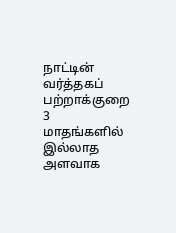நாட்டின் வர்த்தகப் பற்றாக்குறை 3 மாதங்களில் இல்லாத அளவாக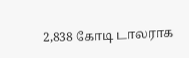2,838 கோடி டாலராக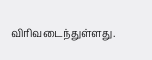விரிவடைந்துள்ளது.